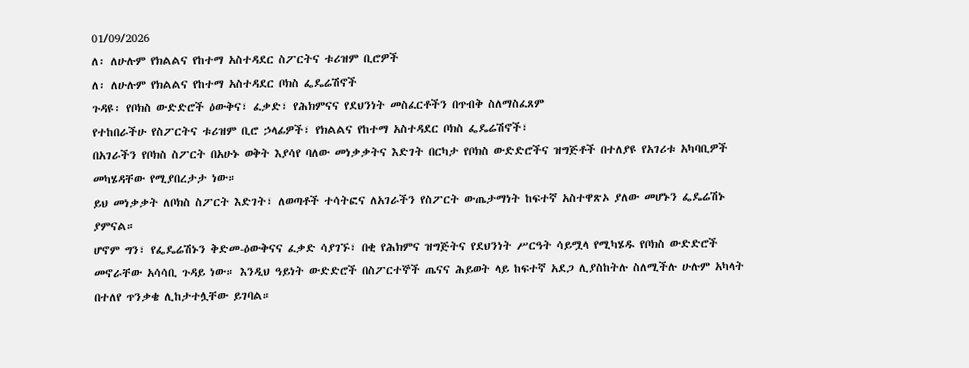01/09/2026
ለ፡ ለሁሉም የክልልና የከተማ አስተዳደር ስፖርትና ቱሪዝም ቢሮዎች
ለ፡ ለሁሉም የክልልና የከተማ አስተዳደር ቦክስ ፌዴሬሽኖች
ጉዳዩ፡ የቦክስ ውድድሮች ዕውቅና፣ ፈቃድ፣ የሕክምናና የደህንነት መስፈርቶችን በጥብቅ ስለማስፈጸም
የተከበራችሁ የስፖርትና ቱሪዝም ቢሮ ኃላፊዎች፣ የክልልና የከተማ አስተዳደር ቦክስ ፌዴሬሽኖች፣
በአገራችን የቦክስ ስፖርት በአሁኑ ወቅት እያሳየ ባለው መነቃቃትና እድገት በርካታ የቦክስ ውድድሮችና ዝግጅቶች በተለያዩ የአገሪቱ አካባቢዎች መካሄዳቸው የሚያበረታታ ነው።
ይህ መነቃቃት ለቦክስ ስፖርት እድገት፣ ለወጣቶች ተሳትፎና ለአገራችን የስፖርት ውጤታማነት ከፍተኛ አስተዋጽኦ ያለው መሆኑን ፌዴሬሽኑ ያምናል።
ሆኖም ግን፣ የፌዴሬሽኑን ቅድመ-ዕውቅናና ፈቃድ ሳያገኙ፣ በቂ የሕክምና ዝግጅትና የደህንነት ሥርዓት ሳይሟላ የሚካሄዱ የቦክስ ውድድሮች መኖራቸው አሳሳቢ ጉዳይ ነው። እንዲህ ዓይነት ውድድሮች በስፖርተኞች ጤናና ሕይወት ላይ ከፍተኛ አደጋ ሊያስከትሉ ስለሚችሉ ሁሉም አካላት በተለየ ጥንቃቄ ሊከታተሏቸው ይገባል።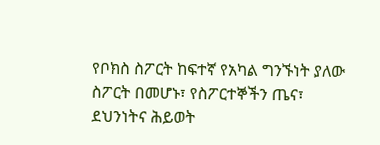የቦክስ ስፖርት ከፍተኛ የአካል ግንኙነት ያለው ስፖርት በመሆኑ፣ የስፖርተኞችን ጤና፣ ደህንነትና ሕይወት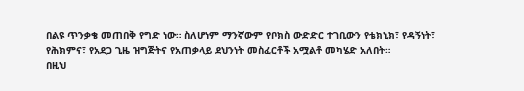በልዩ ጥንቃቄ መጠበቅ የግድ ነው። ስለሆነም ማንኛውም የቦክስ ውድድር ተገቢውን የቴክኒክ፣ የዳኝነት፣ የሕክምና፣ የአደጋ ጊዜ ዝግጅትና የአጠቃላይ ደህንነት መስፈርቶች አሟልቶ መካሄድ አለበት።
በዚህ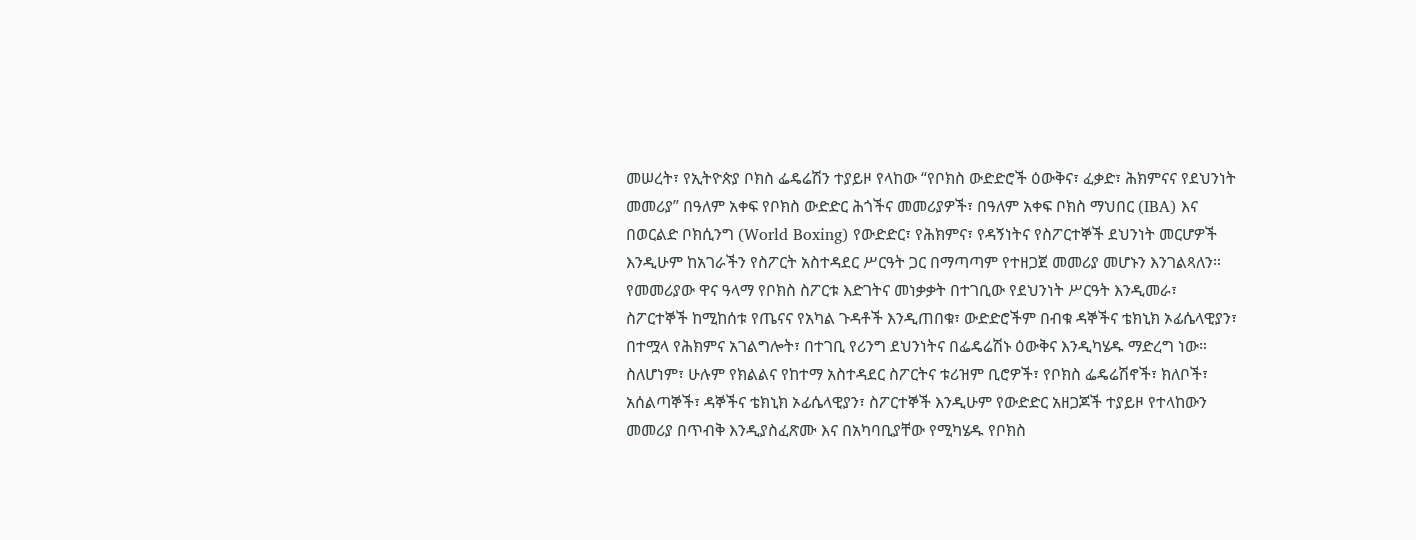መሠረት፣ የኢትዮጵያ ቦክስ ፌዴሬሽን ተያይዞ የላከው “የቦክስ ውድድሮች ዕውቅና፣ ፈቃድ፣ ሕክምናና የደህንነት መመሪያ” በዓለም አቀፍ የቦክስ ውድድር ሕጎችና መመሪያዎች፣ በዓለም አቀፍ ቦክስ ማህበር (IBA) እና በወርልድ ቦክሲንግ (World Boxing) የውድድር፣ የሕክምና፣ የዳኝነትና የስፖርተኞች ደህንነት መርሆዎች እንዲሁም ከአገራችን የስፖርት አስተዳደር ሥርዓት ጋር በማጣጣም የተዘጋጀ መመሪያ መሆኑን እንገልጻለን።
የመመሪያው ዋና ዓላማ የቦክስ ስፖርቱ እድገትና መነቃቃት በተገቢው የደህንነት ሥርዓት እንዲመራ፣ ስፖርተኞች ከሚከሰቱ የጤናና የአካል ጉዳቶች እንዲጠበቁ፣ ውድድሮችም በብቁ ዳኞችና ቴክኒክ ኦፊሴላዊያን፣ በተሟላ የሕክምና አገልግሎት፣ በተገቢ የሪንግ ደህንነትና በፌዴሬሽኑ ዕውቅና እንዲካሄዱ ማድረግ ነው።
ስለሆነም፣ ሁሉም የክልልና የከተማ አስተዳደር ስፖርትና ቱሪዝም ቢሮዎች፣ የቦክስ ፌዴሬሽኖች፣ ክለቦች፣ አሰልጣኞች፣ ዳኞችና ቴክኒክ ኦፊሴላዊያን፣ ስፖርተኞች እንዲሁም የውድድር አዘጋጆች ተያይዞ የተላከውን መመሪያ በጥብቅ እንዲያስፈጽሙ እና በአካባቢያቸው የሚካሄዱ የቦክስ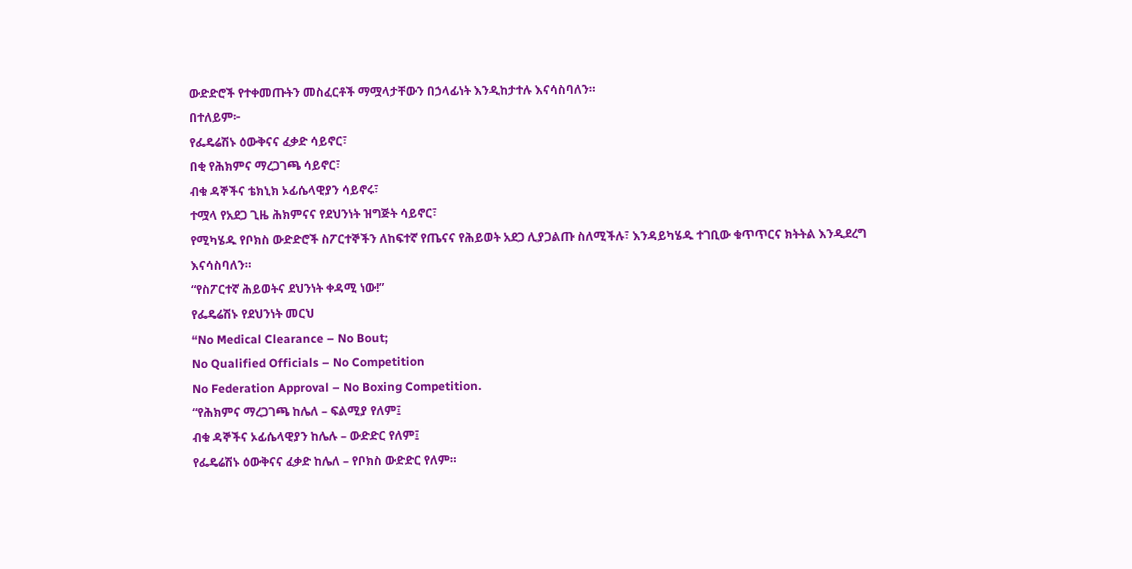ውድድሮች የተቀመጡትን መስፈርቶች ማሟላታቸውን በኃላፊነት እንዲከታተሉ እናሳስባለን።
በተለይም፦
የፌዴሬሽኑ ዕውቅናና ፈቃድ ሳይኖር፣
በቂ የሕክምና ማረጋገጫ ሳይኖር፣
ብቁ ዳኞችና ቴክኒክ ኦፊሴላዊያን ሳይኖሩ፣
ተሟላ የአደጋ ጊዜ ሕክምናና የደህንነት ዝግጅት ሳይኖር፣
የሚካሄዱ የቦክስ ውድድሮች ስፖርተኞችን ለከፍተኛ የጤናና የሕይወት አደጋ ሊያጋልጡ ስለሚችሉ፣ እንዳይካሄዱ ተገቢው ቁጥጥርና ክትትል እንዲደረግ እናሳስባለን።
“የስፖርተኛ ሕይወትና ደህንነት ቀዳሚ ነው!”
የፌዴሬሽኑ የደህንነት መርህ
“No Medical Clearance – No Bout;
No Qualified Officials – No Competition
No Federation Approval – No Boxing Competition.
“የሕክምና ማረጋገጫ ከሌለ – ፍልሚያ የለም፤
ብቁ ዳኞችና ኦፊሴላዊያን ከሌሉ – ውድድር የለም፤
የፌዴሬሽኑ ዕውቅናና ፈቃድ ከሌለ – የቦክስ ውድድር የለም።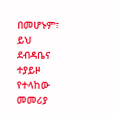በመሆኑም፣ ይህ ደብዳቤና ተያይዞ የተላከው መመሪያ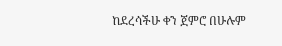ከደረሳችሁ ቀን ጀምሮ በሁሉም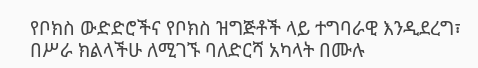የቦክስ ውድድሮችና የቦክስ ዝግጅቶች ላይ ተግባራዊ እንዲደረግ፣ በሥራ ክልላችሁ ለሚገኙ ባለድርሻ አካላት በሙሉ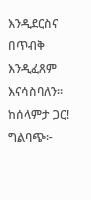እንዲደርስና በጥብቅ እንዲፈጸም እናሳስባለን።
ከሰላምታ ጋር!
ግልባጭ፦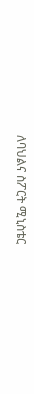ለባህልና ስፖርት ሚኒስቴር